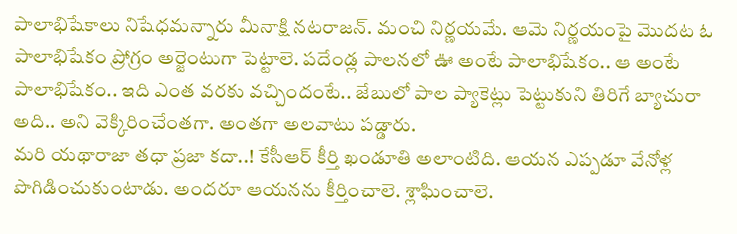పాలాభిషేకాలు నిషేధమన్నారు మీనాక్షి నటరాజన్. మంచి నిర్ణయమే. ఆమె నిర్ణయంపై మొదట ఓ పాలాభిషేకం ప్రోగ్రం అర్జెంటుగా పెట్టాలె. పదేండ్ల పాలనలో ఊ అంటే పాలాభిషేకం.. ఆ అంటే పాలాభిషేకం.. ఇది ఎంత వరకు వచ్చిందంటే.. జేబులో పాల ప్యాకెట్లు పెట్టుకుని తిరిగే బ్యాచురా అది.. అని వెక్కిరించేంతగా. అంతగా అలవాటు పడ్డారు.
మరి యథారాజా తధా ప్రజా కదా..! కేసీఆర్ కీర్తి ఖండూతి అలాంటిది. ఆయన ఎప్పడూ వేనోళ్ల పొగిడించుకుంటాడు. అందరూ ఆయనను కీర్తించాలె. శ్లాఘించాలె.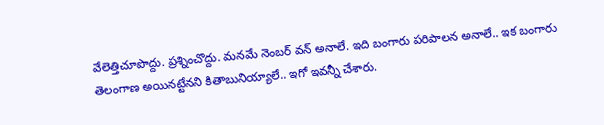వేలెత్తిచూపొద్దు. ప్రశ్నించొద్దు. మనమే నెంబర్ వన్ అనాలే. ఇది బంగారు పరిపాలన అనాలే.. ఇక బంగారు తెలంగాణ అయినట్టేనని కితాబునియ్యాలే.. ఇగో ఇవన్నీ చేశారు.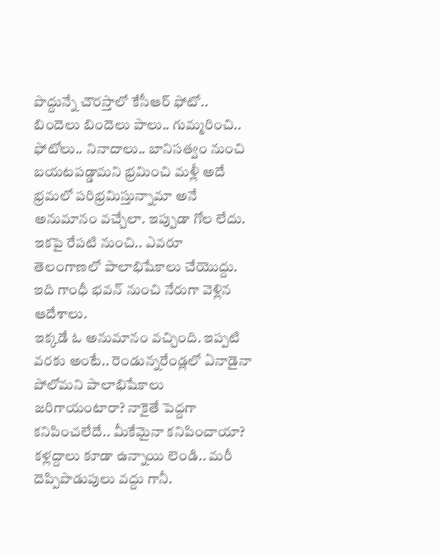పొద్దున్నే చౌరస్తాలో కేసీఆర్ ఫోటో.. బిందెలు బిందెలు పాలు.. గుమ్మరించి.. ఫోటోలు.. నినాదాలు.. బానిసత్వం నుంచి బయటపడ్డామని భ్రమించి మళ్లీ అదే భ్రమలో పరిభ్రమిస్తున్నామా అనే అనుమానం వచ్చేలా. ఇప్పుడా గోల లేదు. ఇకపై రేపటి నుంచి.. ఎవరూ తెలంగాణలో పాలాభిషేకాలు చేయొద్దు. ఇది గాంధీ భవన్ నుంచి నేరుగా వెళ్లిన ఆదేశాలు.
ఇక్కడే ఓ అనుమానం వచ్చింది. ఇప్పటి వరకు అంటే.. రెండున్నరేండ్లలో ఏనాడైనా పోలోమని పాలాభిషేకాలు జరిగాయంటారా? నాకైతే పెద్దగా కనిపించలేదే.. మీకేమైనా కనిపించాయా? కళ్లద్దాలు కూడా ఉన్నాయి లెండి.. మరీ దెప్పిపొడుపులు వద్దు గానీ.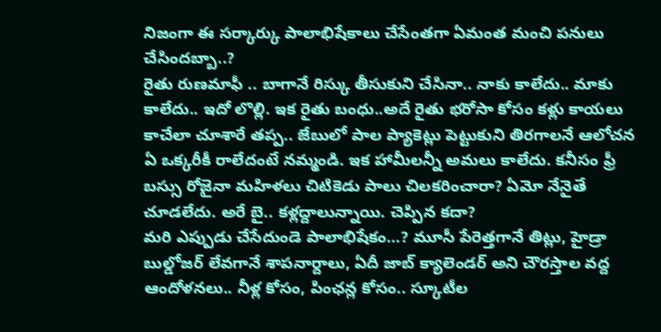నిజంగా ఈ సర్కార్కు పాలాభిషేకాలు చేసేంతగా ఏమంత మంచి పనులు చేసిందబ్బా..?
రైతు రుణమాఫీ .. బాగానే రిస్కు తీసుకుని చేసినా.. నాకు కాలేదు.. మాకు కాలేదు.. ఇదో లొల్లి. ఇక రైతు బంధు..అదే రైతు భరోసా కోసం కళ్లు కాయలు కాచేలా చూశారే తప్ప.. జేబులో పాల ప్యాకెట్లు పెట్టుకుని తిరగాలనే ఆలోచన ఏ ఒక్కరీకీ రాలేదంటే నమ్మండి. ఇక హామీలన్నీ అమలు కాలేదు. కనీసం ఫ్రీ బస్సు రోజైనా మహిళలు చిటికెడు పాలు చిలకరించారా? ఏమో నేనైతే చూడలేదు. అరే బై.. కళ్లద్దాలున్నాయి. చెప్పిన కదా?
మరి ఎప్పుడు చేసేదుండె పాలాభిషేకం…? మూసీ పేరెత్తగానే తిట్లు, హైడ్రా బుల్డోజర్ లేవగానే శాపనార్దాలు, ఏదీ జాబ్ క్యాలెండర్ అని చౌరస్తాల వద్ద ఆందోళనలు.. నీళ్ల కోసం, పింఛన్ల కోసం.. స్కూటీల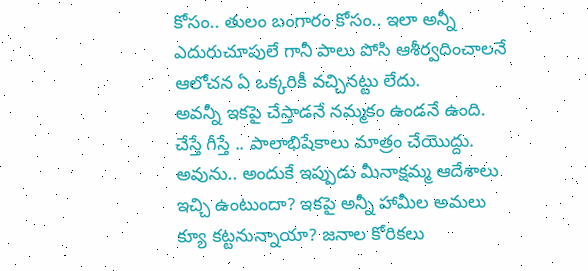కోసం.. తులం బంగారం కోసం.. ఇలా అన్నీ ఎదురుచూపులే గానీ పాలు పోసి ఆశీర్వదించాలనే ఆలోచన ఏ ఒక్కరికీ వచ్చినట్టు లేదు.
అవన్నీ ఇకపై చేస్తాడనే నమ్మకం ఉండనే ఉంది. చేస్తే గీస్తే .. పాలాభిషేకాలు మాత్రం చేయొద్దు. అవును.. అందుకే ఇప్పుడు మీనాక్షమ్మ ఆదేశాలు ఇచ్చి ఉంటుందా? ఇకపై అన్నీ హామీల అమలు క్యూ కట్టనున్నాయా? జనాల కోరికలు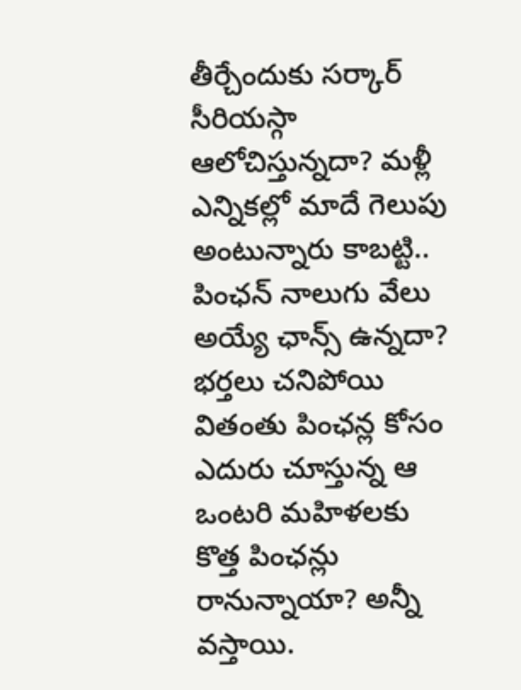తీర్చేందుకు సర్కార్ సీరియస్గా ఆలోచిస్తున్నదా? మళ్లీ ఎన్నికల్లో మాదే గెలుపు అంటున్నారు కాబట్టి.. పింఛన్ నాలుగు వేలు అయ్యే ఛాన్స్ ఉన్నదా?
భర్తలు చనిపోయి వితంతు పింఛన్ల కోసం ఎదురు చూస్తున్న ఆ ఒంటరి మహిళలకు కొత్త పింఛన్లు రానున్నాయా? అన్నీ వస్తాయి.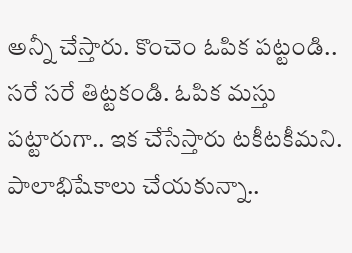అన్నీ చేస్తారు. కొంచెం ఓపిక పట్టండి.. సరే సరే తిట్టకండి. ఓపిక మస్తు పట్టారుగా.. ఇక చేసేస్తారు టకీటకీమని. పాలాభిషేకాలు చేయకున్నా..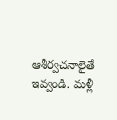ఆశీర్వచనాలైతే ఇవ్వండి. మళ్లీ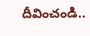దీవించండి..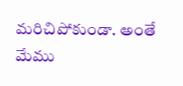మరిచిపోకుండా. అంతే మేము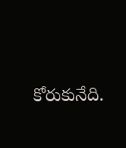కోరుకునేది.